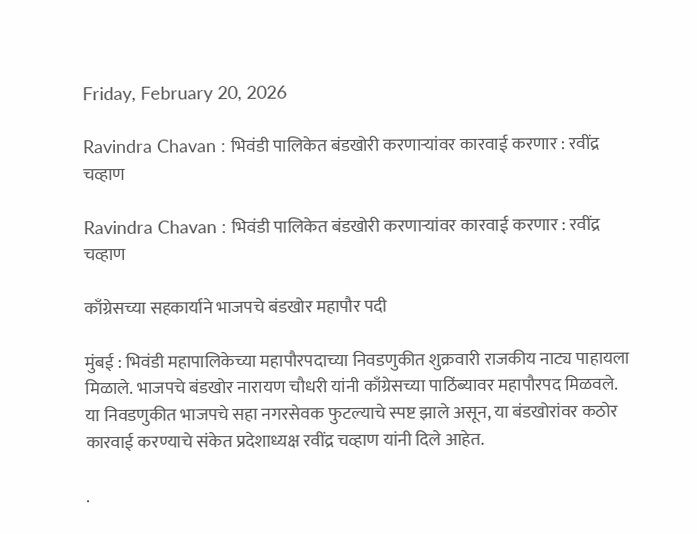Friday, February 20, 2026

Ravindra Chavan : भिवंडी पालिकेत बंडखोरी करणाऱ्यांवर कारवाई करणार : रवींद्र चव्हाण

Ravindra Chavan : भिवंडी पालिकेत बंडखोरी करणाऱ्यांवर कारवाई करणार : रवींद्र चव्हाण

काँग्रेसच्या सहकार्याने भाजपचे बंडखोर महापौर पदी

मुंबई : भिवंडी महापालिकेच्या महापौरपदाच्या निवडणुकीत शुक्रवारी राजकीय नाट्य पाहायला मिळाले. भाजपचे बंडखोर नारायण चौधरी यांनी काँग्रेसच्या पाठिंब्यावर महापौरपद मिळवले. या निवडणुकीत भाजपचे सहा नगरसेवक फुटल्याचे स्पष्ट झाले असून, या बंडखोरांवर कठोर कारवाई करण्याचे संकेत प्रदेशाध्यक्ष रवींद्र चव्हाण यांनी दिले आहेत.

.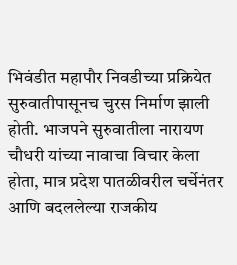भिवंडीत महापौर निवडीच्या प्रक्रियेत सुरुवातीपासूनच चुरस निर्माण झाली होती. भाजपने सुरुवातीला नारायण चौधरी यांच्या नावाचा विचार केला होता, मात्र प्रदेश पातळीवरील चर्चेनंतर आणि बदललेल्या राजकीय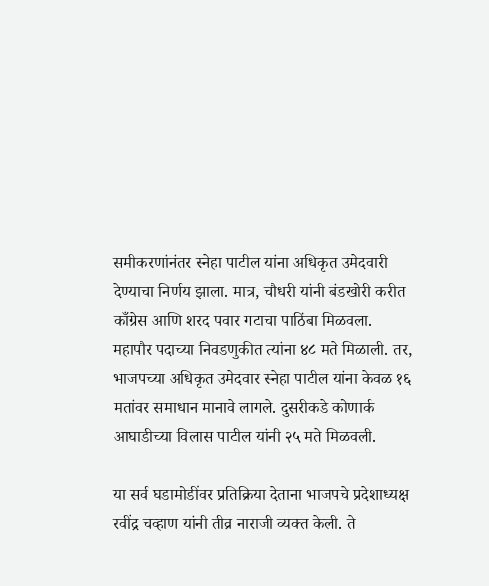समीकरणांनंतर स्नेहा पाटील यांना अधिकृत उमेदवारी देण्याचा निर्णय झाला. मात्र, चौधरी यांनी बंडखोरी करीत काँग्रेस आणि शरद पवार गटाचा पाठिंबा मिळवला. महापौर पदाच्या निवडणुकीत त्यांना ४८ मते मिळाली. तर, भाजपच्या अधिकृत उमेदवार स्नेहा पाटील यांना केवळ १६ मतांवर समाधान मानावे लागले. दुसरीकडे कोणार्क आघाडीच्या विलास पाटील यांनी २५ मते मिळवली.

या सर्व घडामोडींवर प्रतिक्रिया देताना भाजपचे प्रदेशाध्यक्ष रवींद्र चव्हाण यांनी तीव्र नाराजी व्यक्त केली. ते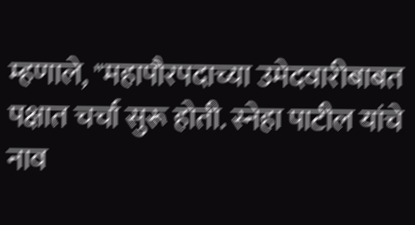म्हणाले, "महापौरपदाच्या उमेदवारीबाबत पक्षात चर्चा सुरू होती. स्नेहा पाटील यांचे नाव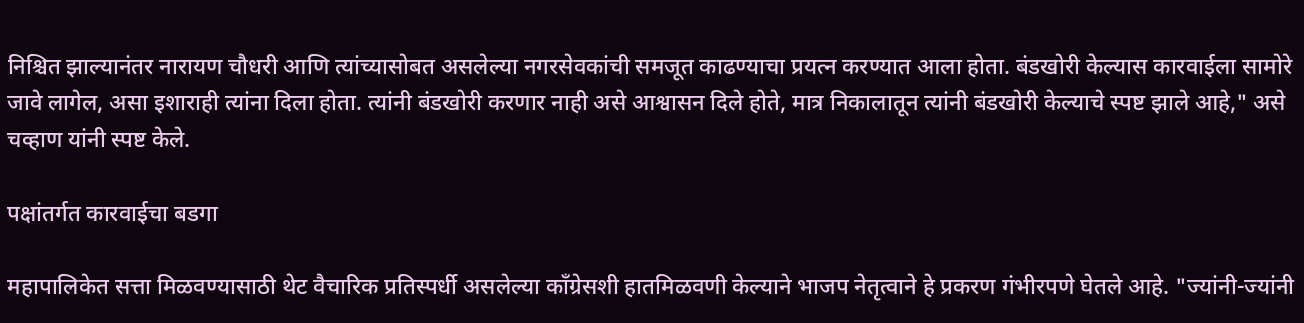निश्चित झाल्यानंतर नारायण चौधरी आणि त्यांच्यासोबत असलेल्या नगरसेवकांची समजूत काढण्याचा प्रयत्न करण्यात आला होता. बंडखोरी केल्यास कारवाईला सामोरे जावे लागेल, असा इशाराही त्यांना दिला होता. त्यांनी बंडखोरी करणार नाही असे आश्वासन दिले होते, मात्र निकालातून त्यांनी बंडखोरी केल्याचे स्पष्ट झाले आहे," असे चव्हाण यांनी स्पष्ट केले.

पक्षांतर्गत कारवाईचा बडगा

महापालिकेत सत्ता मिळवण्यासाठी थेट वैचारिक प्रतिस्पर्धी असलेल्या काँग्रेसशी हातमिळवणी केल्याने भाजप नेतृत्वाने हे प्रकरण गंभीरपणे घेतले आहे. "ज्यांनी-ज्यांनी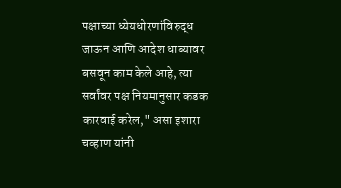पक्षाच्या ध्येयधोरणांविरुद्ध जाऊन आणि आदेश धाब्यावर बसवून काम केले आहे, त्या सर्वांवर पक्ष नियमानुसार कडक कारवाई करेल," असा इशारा चव्हाण यांनी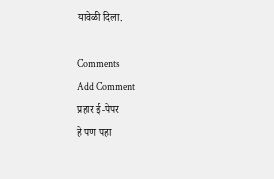यावेळी दिला.

Comments
Add Comment
प्रहार ई-पेपर
हे पण पहा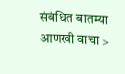संबंधित बातम्या आणखी वाचा >